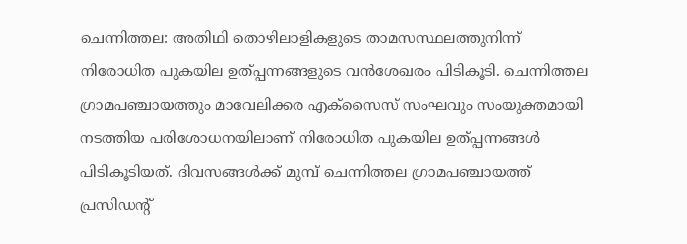ചെന്നിത്തല: അതിഥി തൊഴിലാളികളുടെ താമസസ്ഥലത്തുനിന്ന് നിരോധിത പുകയില ഉത്പ്പന്നങ്ങളുടെ വൻശേഖരം പിടികൂടി. ചെന്നിത്തല ഗ്രാമപഞ്ചായത്തും മാവേലിക്കര എക്സൈസ് സംഘവും സംയുക്തമായി നടത്തിയ പരിശോധനയിലാണ് നിരോധിത പുകയില ഉത്പ്പന്നങ്ങൾ പിടികൂടിയത്. ദിവസങ്ങൾക്ക് മുമ്പ് ചെന്നിത്തല ഗ്രാമപഞ്ചായത്ത് പ്രസിഡന്റ്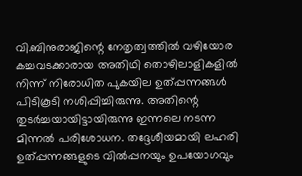വി.ബിനുരാജിന്റെ നേതൃത്വത്തിൽ വഴിയോര കച്ചവടക്കാരായ അതിഥി തൊഴിലാളികളിൽ നിന്ന് നിരോധിത പുകയില ഉത്പ്പന്നങ്ങൾ പിടികൂടി നശിപ്പിച്ചിരുന്നു. അതിന്റെ തുടർച്ചയായിട്ടായിരുന്നു ഇന്നലെ നടന്ന മിന്നൽ പരിശോധന. തദ്ദേശീയമായി ലഹരി ഉത്പ്പന്നങ്ങളുടെ വിൽപ്പനയും ഉപയോഗവും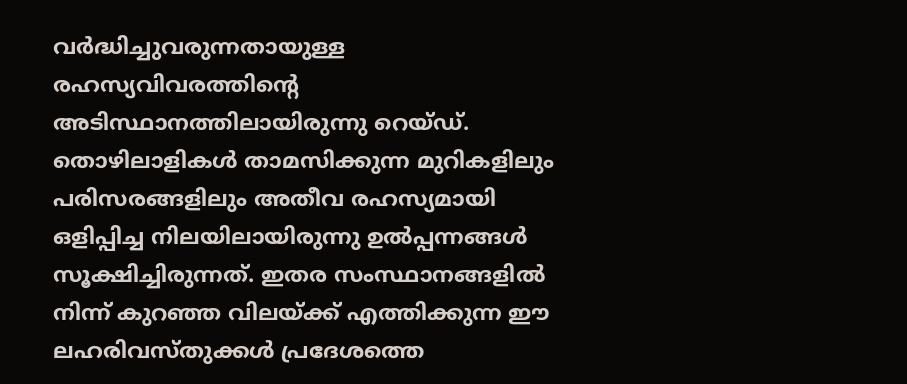വർദ്ധിച്ചുവരുന്നതായുള്ള രഹസ്യവിവരത്തിന്റെ അടിസ്ഥാനത്തിലായിരുന്നു റെയ്ഡ്. തൊഴിലാളികൾ താമസിക്കുന്ന മുറികളിലും പരിസരങ്ങളിലും അതീവ രഹസ്യമായി ഒളിപ്പിച്ച നിലയിലായിരുന്നു ഉൽപ്പന്നങ്ങൾ സൂക്ഷിച്ചിരുന്നത്. ഇതര സംസ്ഥാനങ്ങളിൽ നിന്ന് കുറഞ്ഞ വിലയ്ക്ക് എത്തിക്കുന്ന ഈ ലഹരിവസ്തുക്കൾ പ്രദേശത്തെ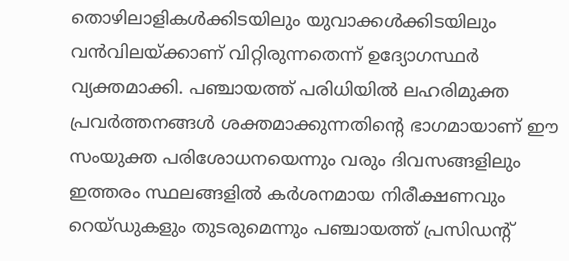തൊഴിലാളികൾക്കിടയിലും യുവാക്കൾക്കിടയിലും വൻവിലയ്ക്കാണ് വിറ്റിരുന്നതെന്ന് ഉദ്യോഗസ്ഥർ വ്യക്തമാക്കി. പഞ്ചായത്ത് പരിധിയിൽ ലഹരിമുക്ത പ്രവർത്തനങ്ങൾ ശക്തമാക്കുന്നതിന്റെ ഭാഗമായാണ് ഈ സംയുക്ത പരിശോധനയെന്നും വരും ദിവസങ്ങളിലും ഇത്തരം സ്ഥലങ്ങളിൽ കർശനമായ നിരീക്ഷണവും റെയ്ഡുകളും തുടരുമെന്നും പഞ്ചായത്ത് പ്രസിഡന്റ്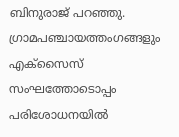ബിനുരാജ് പറഞ്ഞു.
ഗ്രാമപഞ്ചായത്തംഗങ്ങളും എക്സൈസ് സംഘത്തോടൊപ്പം പരിശോധനയിൽ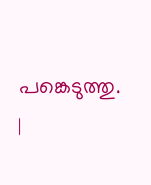പങ്കെടുത്തു.
|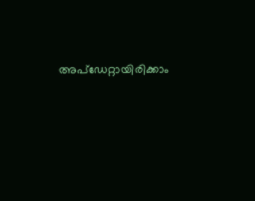അപ്ഡേറ്റായിരിക്കാം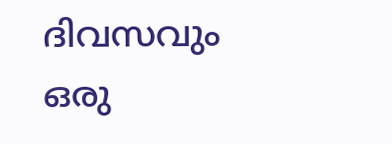ദിവസവും
ഒരു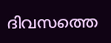ദിവസത്തെ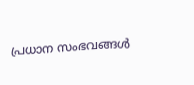പ്രധാന സംഭവങ്ങൾ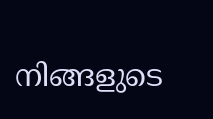നിങ്ങളുടെ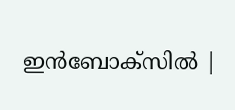ഇൻബോക്സിൽ |